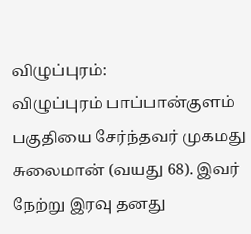விழுப்புரம்:
விழுப்புரம் பாப்பான்குளம் பகுதியை சேர்ந்தவர் முகமது சுலைமான் (வயது 68). இவர் நேற்று இரவு தனது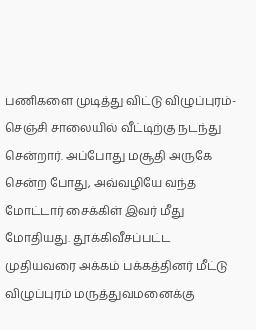பணிகளை முடித்து விட்டு விழுப்புரம்-செஞ்சி சாலையில் வீட்டிற்கு நடந்து சென்றார். அப்போது மசூதி அருகே சென்ற போது, அவ்வழியே வந்த மோட்டார் சைக்கிள் இவர் மீது மோதியது. தூக்கிவீசப்பட்ட முதியவரை அக்கம் பக்கத்தினர் மீட்டு விழுப்புரம் மருத்துவமனைக்கு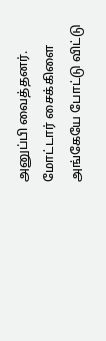அனுப்பி வைத்தனர். மோட்டார் சைக்கிளை அங்கேயே போட்டு விட்டு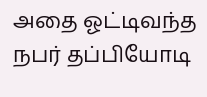அதை ஓட்டிவந்த நபர் தப்பியோடி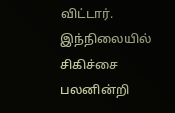விட்டார். இந்நிலையில் சிகிச்சை பலனின்றி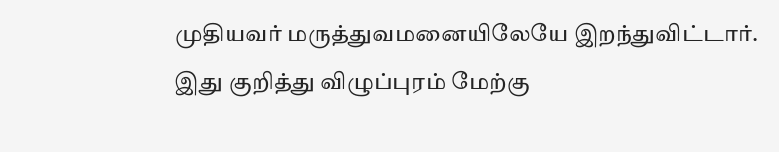முதியவர் மருத்துவமனையிலேயே இறந்துவிட்டார். இது குறித்து விழுப்புரம் மேற்கு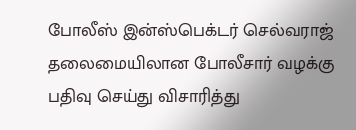போலீஸ் இன்ஸ்பெக்டர் செல்வராஜ் தலைமையிலான போலீசார் வழக்கு பதிவு செய்து விசாரித்து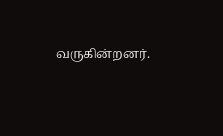வருகின்றனர்.